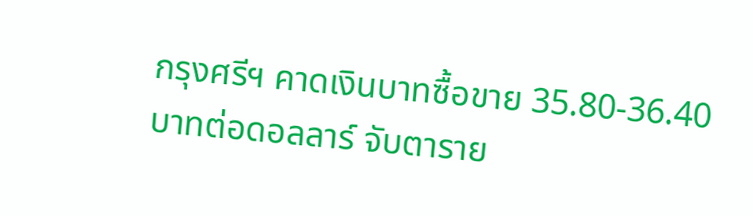กรุงศรีฯ คาดเงินบาทซื้อขาย 35.80-36.40 บาทต่อดอลลาร์ จับตาราย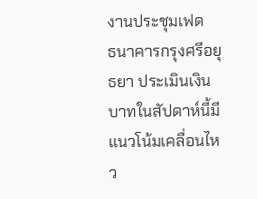งานประชุมเฟด
ธนาคารกรุงศรีอยุธยา ประเมินเงินบาทในสัปดาห์นี้มีแนวโน้มเคลื่อนไหว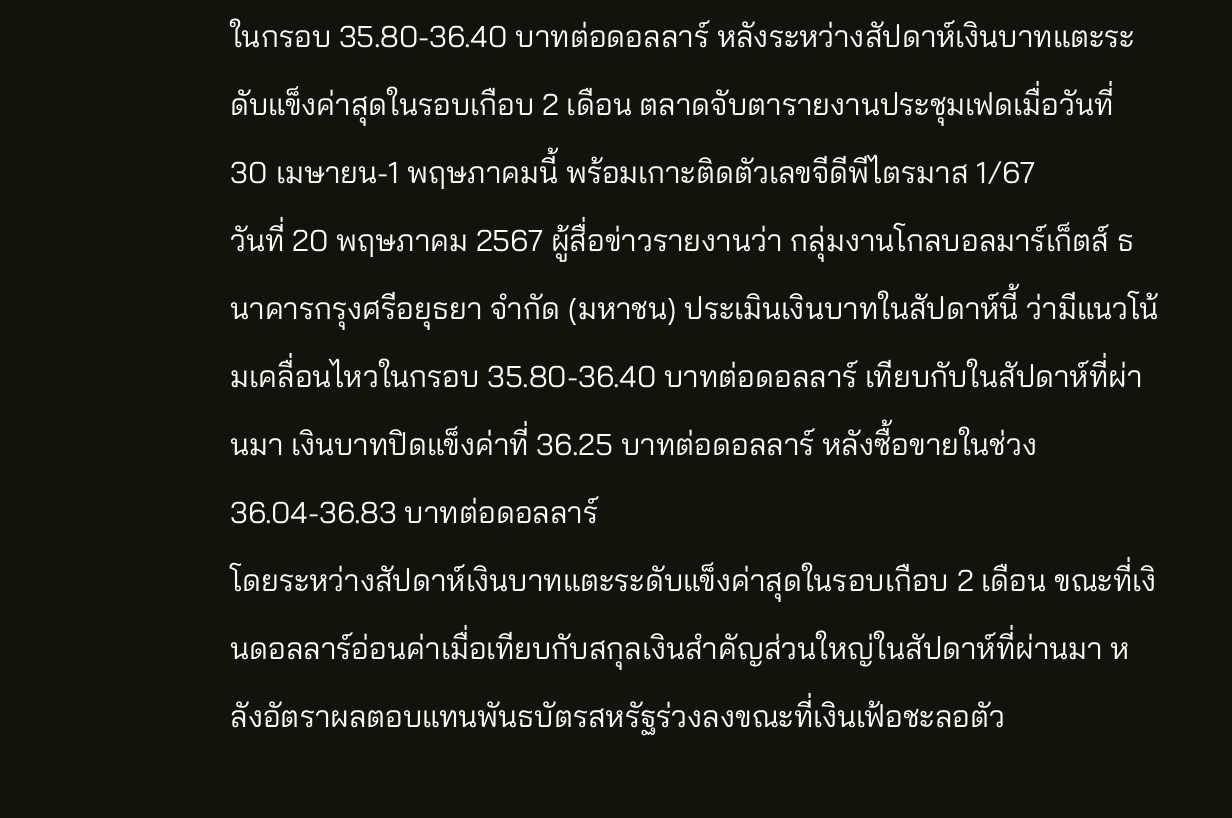ในกรอบ 35.80-36.40 บาทต่อดอลลาร์ หลังระหว่างสัปดาห์เงินบาทแตะระดับแข็งค่าสุดในรอบเกือบ 2 เดือน ตลาดจับตารายงานประชุมเฟดเมื่อวันที่ 30 เมษายน-1 พฤษภาคมนี้ พร้อมเกาะติดตัวเลขจีดีพีไตรมาส 1/67
วันที่ 20 พฤษภาคม 2567 ผู้สื่อข่าวรายงานว่า กลุ่มงานโกลบอลมาร์เก็ตส์ ธนาคารกรุงศรีอยุธยา จำกัด (มหาชน) ประเมินเงินบาทในสัปดาห์นี้ ว่ามีแนวโน้มเคลื่อนไหวในกรอบ 35.80-36.40 บาทต่อดอลลาร์ เทียบกับในสัปดาห์ที่ผ่านมา เงินบาทปิดแข็งค่าที่ 36.25 บาทต่อดอลลาร์ หลังซื้อขายในช่วง 36.04-36.83 บาทต่อดอลลาร์
โดยระหว่างสัปดาห์เงินบาทแตะระดับแข็งค่าสุดในรอบเกือบ 2 เดือน ขณะที่เงินดอลลาร์อ่อนค่าเมื่อเทียบกับสกุลเงินสำคัญส่วนใหญ่ในสัปดาห์ที่ผ่านมา หลังอัตราผลตอบแทนพันธบัตรสหรัฐร่วงลงขณะที่เงินเฟ้อชะลอตัว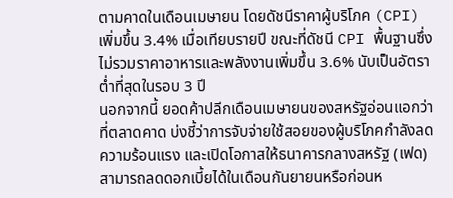ตามคาดในเดือนเมษายน โดยดัชนีราคาผู้บริโภค (CPI) เพิ่มขึ้น 3.4% เมื่อเทียบรายปี ขณะที่ดัชนี CPI พื้นฐานซึ่งไม่รวมราคาอาหารและพลังงานเพิ่มขึ้น 3.6% นับเป็นอัตราต่ำที่สุดในรอบ 3 ปี
นอกจากนี้ ยอดค้าปลีกเดือนเมษายนของสหรัฐอ่อนแอกว่าที่ตลาดคาด บ่งชี้ว่าการจับจ่ายใช้สอยของผู้บริโภคกำลังลดความร้อนแรง และเปิดโอกาสให้ธนาคารกลางสหรัฐ (เฟด) สามารถลดดอกเบี้ยได้ในเดือนกันยายนหรือก่อนห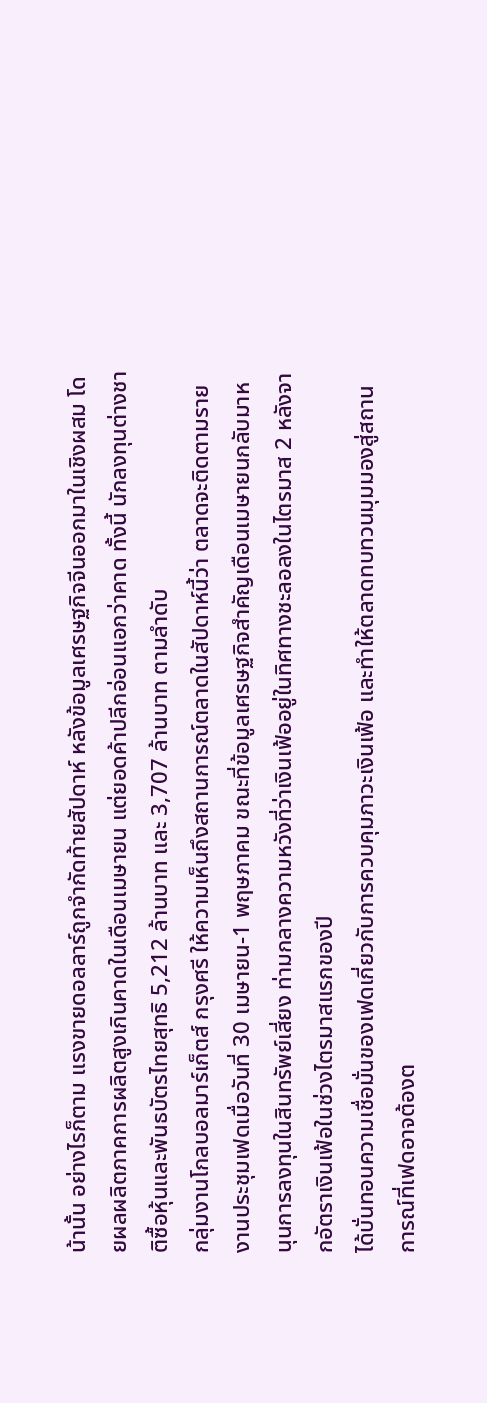น้านั้น อย่างไรก็ตาม แรงขายดอลลาร์ถูกจำกัดท้ายสัปดาห์ หลังข้อมูลเศรษฐกิจจีนออกมาในเชิงผสม โดยผลผลิตภาคการผลิตสูงเกินคาดในเดือนเมษายน แต่ยอดค้าปลีกอ่อนแอกว่าคาด ทั้งนี้ นักลงทุนต่างชาติซื้อหุ้นและพันธบัตรไทยสุทธิ 5,212 ล้านบาท และ 3,707 ล้านบาท ตามลำดับ
กลุ่มงานโกลบอลมาร์เก็ตส์ กรุงศรี ให้ความเห็นถึงสถานการณ์ตลาดในสัปดาห์นี้ว่า ตลาดจะติดตามรายงานประชุมเฟดเมื่อวันที่ 30 เมษายน-1 พฤษภาคม ขณะที่ข้อมูลเศรษฐกิจสำคัญเดือนเมษายนกลับมาหนุนการลงทุนในสินทรัพย์เสี่ยง ท่ามกลางความหวังที่ว่าเงินเฟ้ออยู่ในทิศทางชะลอลงในไตรมาส 2 หลังจากอัตราเงินเฟ้อในช่วงไตรมาสแรกของปี
ได้บั่นทอนความเชื่อมั่นของเฟดเกี่ยวกับการควบคุมภาวะเงินเฟ้อ และทำให้ตลาดทบทวนมุมมองสู่สถานการณ์ที่เฟดอาจต้องต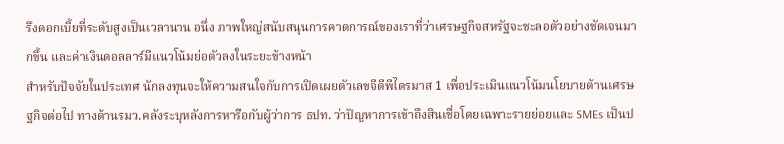รึงดอกเบี้ยที่ระดับสูงเป็นเวลานาน อนึ่ง ภาพใหญ่สนับสนุนการคาดการณ์ของเราที่ว่าเศรษฐกิจสหรัฐจะชะลอตัวอย่างชัดเจนมากขึ้น และค่าเงินดอลลาร์มีแนวโน้มย่อตัวลงในระยะข้างหน้า
สำหรับปัจจัยในประเทศ นักลงทุนจะให้ความสนใจกับการเปิดเผยตัวเลขจีดีพีไตรมาส 1 เพื่อประเมินแนวโน้มนโยบายด้านเศรษฐกิจต่อไป ทางด้านรมว.คลังระบุหลังการหารือกับผู้ว่าการ ธปท. ว่าปัญหาการเข้าถึงสินเชื่อโดยเฉพาะรายย่อยและ SMEs เป็นป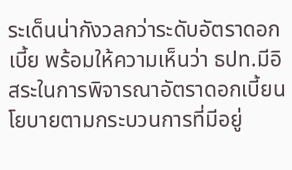ระเด็นน่ากังวลกว่าระดับอัตราดอกเบี้ย พร้อมให้ความเห็นว่า ธปท.มีอิสระในการพิจารณาอัตราดอกเบี้ยนโยบายตามกระบวนการที่มีอยู่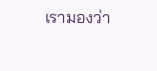เรามองว่า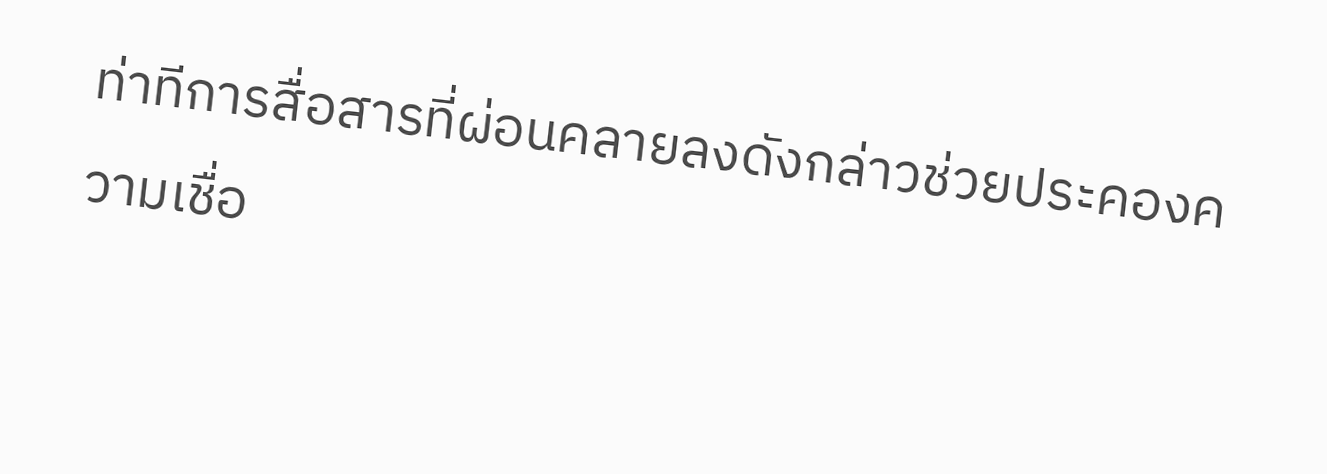ท่าทีการสื่อสารที่ผ่อนคลายลงดังกล่าวช่วยประคองความเชื่อ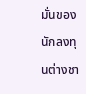มั่นของนักลงทุนต่างชา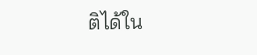ติได้ใน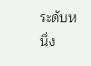ระดับหนึ่ง